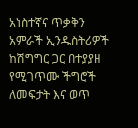አነስተኛና ጥቃቅን አምራች ኢንዱስትሪዎች ከሽግግር ጋር በተያያዘ የሚገጥሙ ችግሮች ለመፍታት እና ወጥ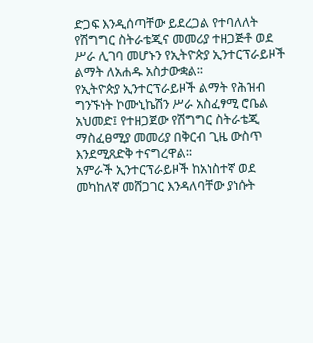ድጋፍ እንዲሰጣቸው ይደረጋል የተባለለት የሽግግር ስትራቴጂና መመሪያ ተዘጋጅቶ ወደ ሥራ ሊገባ መሆኑን የኢትዮጵያ ኢንተርፕራይዞች ልማት ለአሐዱ አስታውቋል፡፡
የኢትዮጵያ ኢንተርፕራይዞች ልማት የሕዝብ ግንኙነት ኮሙኒኬሽን ሥራ አስፈፃሚ ሮቤል አህመድ፤ የተዘጋጀው የሽግግር ስትራቴጂ ማስፈፀሚያ መመሪያ በቅርብ ጊዜ ውስጥ እንደሚጸድቅ ተናግረዋል፡፡
አምራች ኢንተርፕራይዞች ከአነስተኛ ወደ መካከለኛ መሸጋገር እንዳለባቸው ያነሱት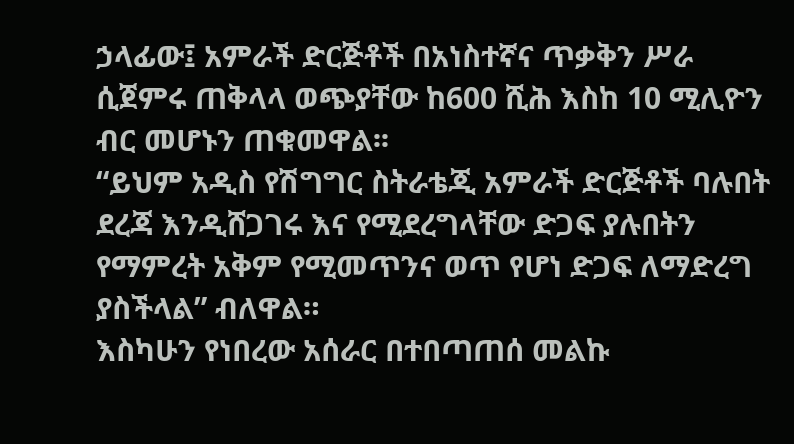ኃላፊው፤ አምራች ድርጅቶች በአነስተኛና ጥቃቅን ሥራ ሲጀምሩ ጠቅላላ ወጭያቸው ከ600 ሺሕ እስከ 10 ሚሊዮን ብር መሆኑን ጠቁመዋል፡፡
“ይህም አዲስ የሽግግር ስትራቴጂ አምራች ድርጅቶች ባሉበት ደረጃ እንዲሸጋገሩ እና የሚደረግላቸው ድጋፍ ያሉበትን የማምረት አቅም የሚመጥንና ወጥ የሆነ ድጋፍ ለማድረግ ያስችላል” ብለዋል።
እስካሁን የነበረው አሰራር በተበጣጠሰ መልኩ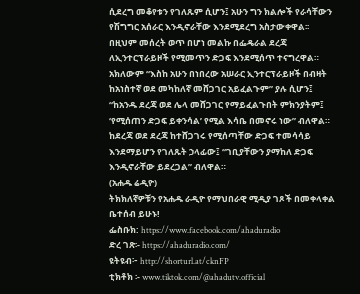ሲደረግ መቆየቱን የገለጹም ሲሆን፤ አሁን ግን ክልሎች የራሳቸውን የሽግግር አሰራር እንዲኖራቸው እንደሚደረግ አስታውቀዋል፡፡
በዚህም መሰረት ወጥ በሆነ መልኩ በፌዴራል ደረጃ ለኢንተርፕራይዞች የሚመጥን ድጋፍ እንደሚሰጥ ተናግረዋል።
አክለውም “እስከ አሁን በነበረው አሠራር ኢንተርፕራይዞች በብዛት ከአነስተኛ ወደ መካከለኛ መሸጋገር አይፈልጉም” ያሉ ሲሆን፤ “ከአንዱ ደረጃ ወደ ሌላ መሸጋገር የማይፈልጉበት ምክንያትም፤ ‘የሚሰጠን ድጋፍ ይቀንሳል’ የሚል እሳቤ በመኖሩ ነው” ብለዋል።
ከደረጃ ወደ ደረጃ ከተሸጋገሩ የሚሰጣቸው ድጋፍ ተመሳሳይ እንደማይሆን የገለጹት ኃላፊው፤ “ገቢያቸውን ያማከለ ድጋፍ እንዲኖራቸው ይደረጋል” ብለዋል።
(አሐዱ ሬዲዮ)
ትክክለኛዎቹን የአሐዱ ራዲዮ የማህበራዊ ሚዲያ ገጾች በመቀላቀል ቤተሰብ ይሁኑ!
ፌስቡክ: https://www.facebook.com/ahaduradio
ድረ ገጽ፡- https://ahaduradio.com/
ዩትዩብ፦ http://shorturl.at/cknFP
ቲክቶክ ፡- www.tiktok.com/@ahadutv.official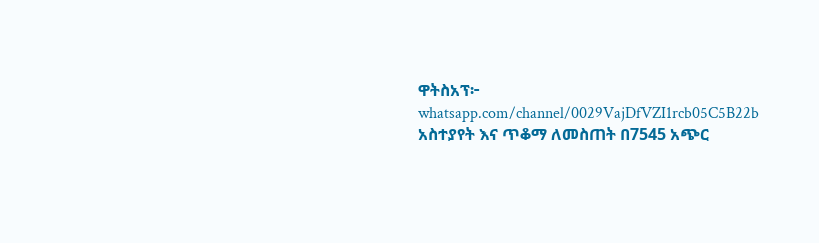ዋትስአፕ፦ whatsapp.com/channel/0029VajDfVZI1rcb05C5B22b
አስተያየት እና ጥቆማ ለመስጠት በ7545 አጭር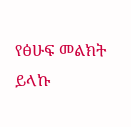የፅሁፍ መልክት ይላኩ